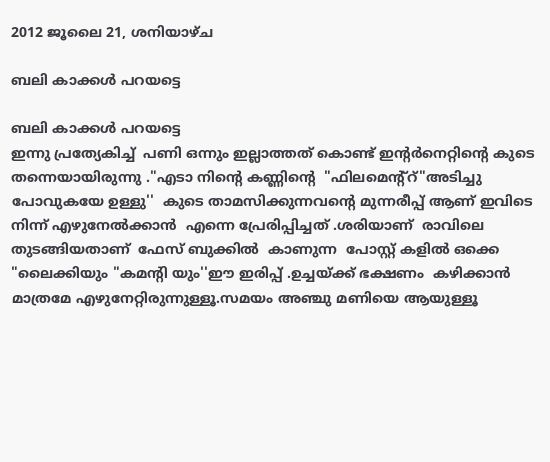2012 ജൂലൈ 21, ശനിയാഴ്‌ച

ബലി കാക്കള്‍ പറയട്ടെ

ബലി കാക്കള്‍ പറയട്ടെ
ഇന്നു പ്രത്യേകിച്ച്  പണി ഒന്നും ഇല്ലാത്തത് കൊണ്ട് ഇന്റര്‍നെറ്റിന്റെ കുടെ തന്നെയായിരുന്നു ."എടാ നിന്റെ കണ്ണിന്റെ  "ഫിലമെന്റ്റ്"അടിച്ചു  പോവുകയേ ഉള്ളു''  കുടെ താമസിക്കുന്നവന്റെ മുന്നരീപ്പ്‌ ആണ് ഇവിടെ നിന്ന് എഴുനേല്‍ക്കാന്‍  എന്നെ പ്രേരിപ്പിച്ചത് .ശരിയാണ്  രാവിലെ തുടങ്ങിയതാണ്  ഫേസ് ബുക്കില്‍  കാണുന്ന  പോസ്റ്റ് കളില്‍ ഒക്കെ "ലൈക്കിയും "കമന്റി യും''ഈ ഇരിപ്പ് .ഉച്ചയ്ക്ക് ഭക്ഷണം  കഴിക്കാന്‍ മാത്രമേ എഴുനേറ്റിരുന്നുള്ളൂ.സമയം അഞ്ചു മണിയെ ആയുള്ളൂ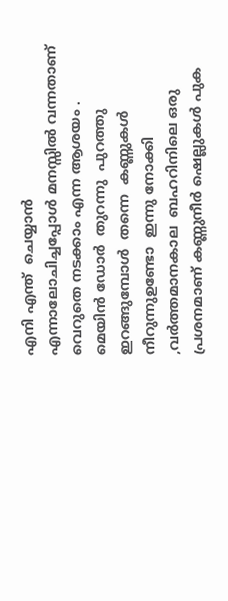എനി എന്ത്  ചെയ്യാന്‍ എന്നാലോചിച്ചപ്പോള്‍ മനസ്സില്‍ വന്നതാണ്‌  വെറുതെ നടക്കാം എന്ന ആശയം .
മെയിന്‍ ഡോര്‍  തുറന്നു  പുറത്തു ഇറങ്ങുമ്പോള്‍  തന്നെ  കണ്ണുകള്‍ നീറുന്നുഉണ്ടോ  ഇന്നു നോക്കി ,വര്‍ത്തമാനകാല  ബഹറിനിലെ ഒരു പ്രശനമാണ് കണ്ണുനീര്‍ ഷെല്ലുകള്‍ പുക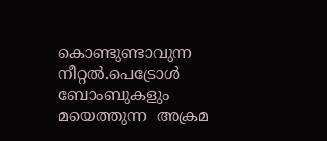കൊണ്ടുണ്ടാവുന്ന നീറ്റല്‍.പെട്രോള്‍ ബോംബുകളും മയെത്തുന്ന  അക്രമ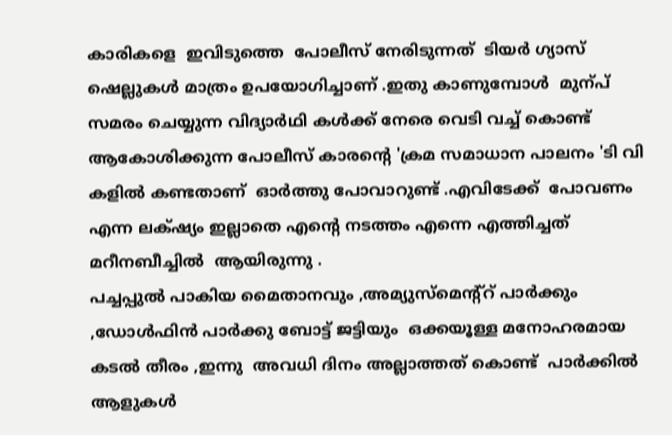കാരികളെ  ഇവിടുത്തെ  പോലീസ് നേരിടുന്നത്  ടിയര്‍ ഗ്യാസ്  ഷെല്ലുകള്‍ മാത്രം ഉപയോഗിച്ചാണ്‌ .ഇതു കാണുമ്പോള്‍  മുന്പ്  സമരം ചെയ്യുന്ന വിദ്യാര്‍ഥി കള്‍ക്ക് നേരെ വെടി വച്ച് കൊണ്ട് ആകോശിക്കുന്ന പോലീസ് കാരന്റെ 'ക്രമ സമാധാന പാലനം 'ടി വി കളില്‍ കണ്ടതാണ്  ഓര്‍ത്തു പോവാറുണ്ട് .എവിടേക്ക്  പോവണം എന്ന ലക്‌ഷ്യം ഇല്ലാതെ എന്റെ നടത്തം എന്നെ എത്തിച്ചത്  മറീനബീച്ചില്‍  ആയിരുന്നു .
പച്ചപ്പുല്‍ പാകിയ മൈതാനവും ,അമ്യുസ്മെന്റ്റ് പാര്‍ക്കും ,ഡോള്‍ഫിന്‍ പാര്‍ക്കു ബോട്ട് ജട്ടിയും  ഒക്കയൂള്ള മനോഹരമായ കടല്‍ തീരം ,ഇന്നു  അവധി ദിനം അല്ലാത്തത് കൊണ്ട്  പാര്‍ക്കില്‍ ആളുകള്‍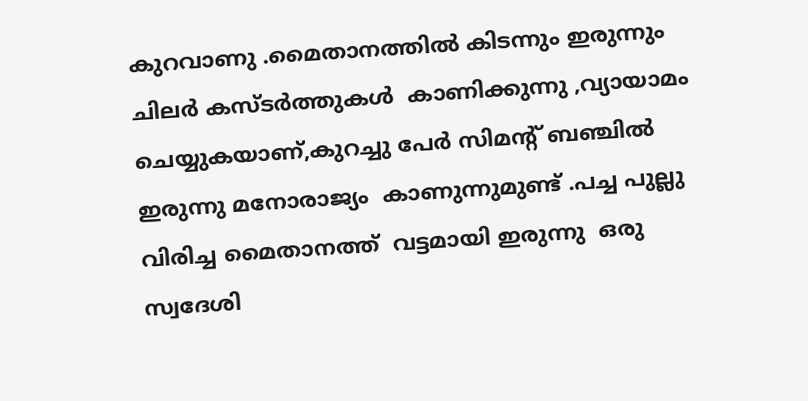കുറവാണു .മൈതാനത്തില്‍ കിടന്നും ഇരുന്നും ചിലര്‍ കസ്ടര്‍ത്തുകള്‍  കാണിക്കുന്നു ,വ്യായാമം  ചെയ്യുകയാണ്,കുറച്ചു പേര്‍ സിമന്റ് ബഞ്ചില്‍ ഇരുന്നു മനോരാജ്യം  കാണുന്നുമുണ്ട് .പച്ച പുല്ലു  വിരിച്ച മൈതാനത്ത്  വട്ടമായി ഇരുന്നു  ഒരു  സ്വദേശി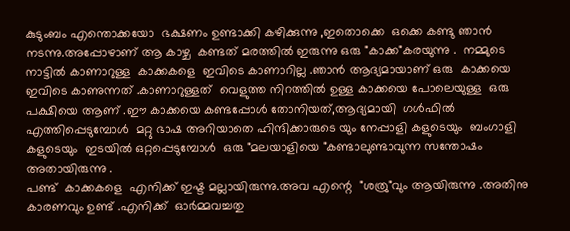കുടുംബം എന്തൊക്കയോ  ഭക്ഷണം ഉണ്ടാക്കി കഴിക്കുന്നു ,ഇതൊക്കെ  ഒക്കെ കണ്ടു ഞാന്‍ നടന്നു.അപ്പോഴാണ്‌ ആ കാഴ്ച  കണ്ടത് മരത്തില്‍ ഇരുന്നു ഒരു "കാക്ക"കരയുന്നു .  നമ്മുടെ നാട്ടില്‍ കാണാറുള്ള  കാക്കകളെ  ഇവിടെ കാണാറില്ല .ഞാന്‍ ആദ്യമായാണ് ഒരു  കാക്കയെ ഇവിടെ കാണുന്നത് .കാണാറുള്ളത്‌  വെളുത്ത നിറത്തില്‍ ഉള്ള കാക്കയെ പോലെയുള്ള  ഒരു പക്ഷിയെ ആണ് .ഈ കാക്കയെ കണ്ടപ്പോള്‍ തോനിയത്‌,ആദ്യമായി  ഗള്‍ഫില്‍  എത്തിപ്പെടുമ്പോള്‍  മറ്റു ഭാഷ അറിയാതെ ഹിന്ദിക്കാരുടെ യും നേപ്പാളി കളുടെയും  ബംഗാളി കളുടെയും  ഇടയില്‍ ഒറ്റപ്പെടുമ്പോള്‍  ഒരു "മലയാളിയെ "കണ്ടാലുണ്ടാവുന്ന സന്തോഷം അതായിരുന്നു .
പണ്ട്  കാക്കകളെ  എനിക്ക് ഇഷ്ട മല്ലായിരുന്നു.അവ എന്റെ  "ശത്രു"വും ആയിരുന്നു .അതിനു കാരണവും ഉണ്ട് .എനിക്ക്  ഓര്‍മ്മവച്ചതു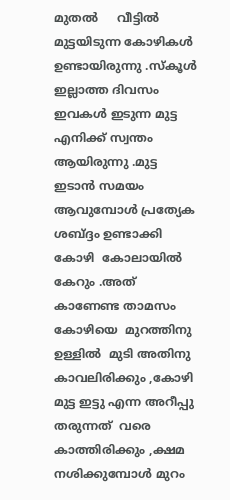മുതല്‍     വീട്ടില്‍ മുട്ടയിടുന്ന കോഴികള്‍  ഉണ്ടായിരുന്നു .സ്കൂള്‍ ഇല്ലാത്ത ദിവസം ഇവകള്‍ ഇടുന്ന മുട്ട എനിക്ക് സ്വന്തം ആയിരുന്നു .മുട്ട ഇടാന്‍ സമയം ആവുമ്പോള്‍ പ്രത്യേക ശബ്ദ്ദം ഉണ്ടാക്കി  കോഴി  കോലായില്‍ കേറും .അത് കാണേണ്ട താമസം കോഴിയെ  മുറത്തിനു ഉള്ളില്‍  മുടി അതിനു കാവലിരിക്കും ,കോഴി മുട്ട ഇട്ടു എന്ന അറീപ്പു തരുന്നത്  വരെ കാത്തിരിക്കും ,ക്ഷമ നശിക്കുമ്പോള്‍ മുറം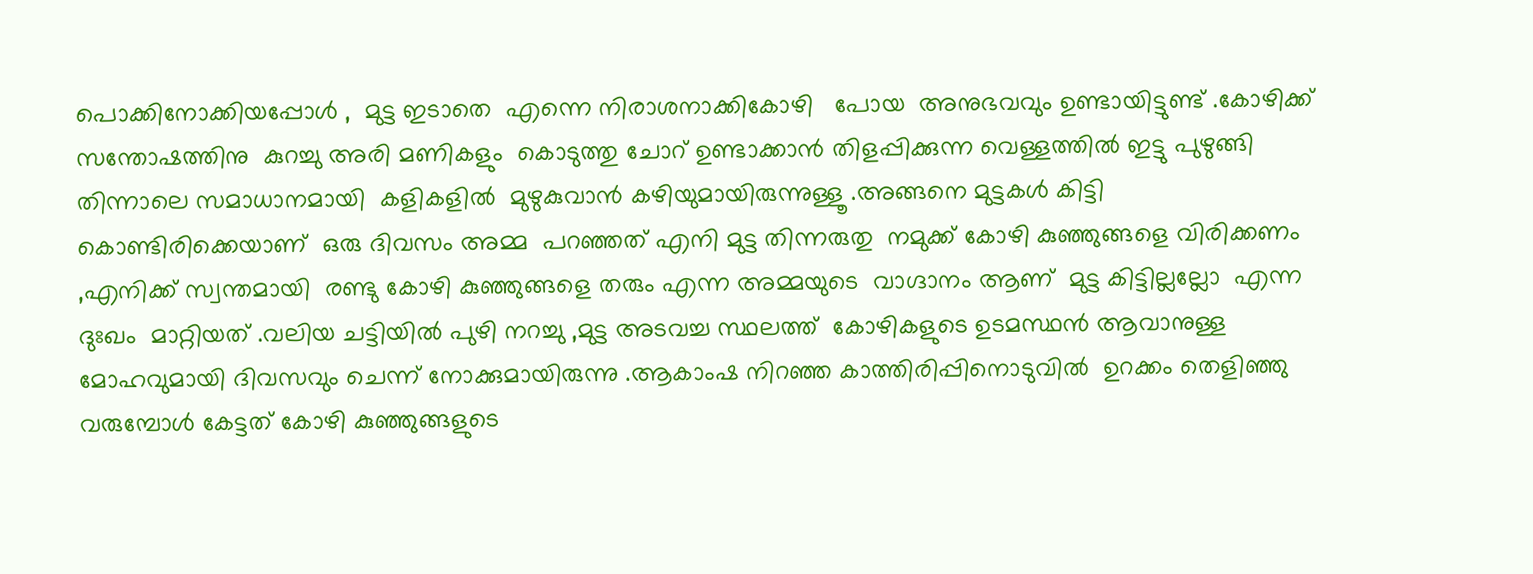പൊക്കിനോക്കിയപ്പോള്‍ ,  മുട്ട ഇടാതെ  എന്നെ നിരാശനാക്കികോഴി   പോയ  അനുഭവവും ഉണ്ടായിട്ടുണ്ട് .കോഴിക്ക്  സന്തോഷത്തിനു  കുറച്ചു അരി മണികളും  കൊടുത്തു ചോറ് ഉണ്ടാക്കാന്‍ തിളപ്പിക്കുന്ന വെള്ളത്തില്‍ ഇട്ടു പുഴുങ്ങി തിന്നാലെ സമാധാനമായി  കളികളില്‍  മുഴുകുവാന്‍ കഴിയുമായിരുന്നുള്ളൂ .അങ്ങനെ മുട്ടകള്‍ കിട്ടി കൊണ്ടിരിക്കെയാണ്  ഒരു ദിവസം അമ്മ  പറഞ്ഞത് എനി മുട്ട തിന്നരുതു  നമുക്ക് കോഴി കുഞ്ഞുങ്ങളെ വിരിക്കണം ,എനിക്ക് സ്വന്തമായി  രണ്ടു കോഴി കുഞ്ഞുങ്ങളെ തരും എന്ന അമ്മയുടെ  വാഗ്ദാനം ആണ്  മുട്ട കിട്ടില്ലല്ലോ  എന്ന ദുഃഖം  മാറ്റിയത് .വലിയ ചട്ടിയില്‍ പുഴി നറച്ചു ,മുട്ട അടവച്ച സ്ഥലത്ത്  കോഴികളുടെ ഉടമസ്ഥന്‍ ആവാനുള്ള മോഹവുമായി ദിവസവും ചെന്ന് നോക്കുമായിരുന്നു .ആകാംഷ നിറഞ്ഞ കാത്തിരിപ്പിനൊടുവില്‍  ഉറക്കം തെളിഞ്ഞു വരുമ്പോള്‍ കേട്ടത് കോഴി കുഞ്ഞുങ്ങളുടെ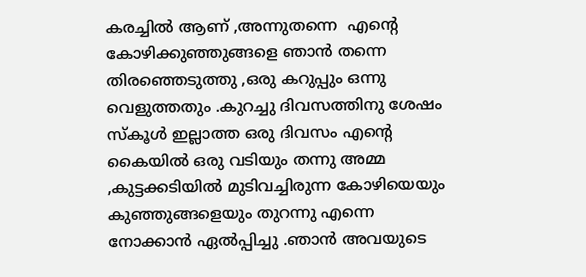കരച്ചില്‍ ആണ് ,അന്നുതന്നെ  എന്റെ  കോഴിക്കുഞ്ഞുങ്ങളെ ഞാന്‍ തന്നെ തിരഞ്ഞെടുത്തു ,ഒരു കറുപ്പും ഒന്നു വെളുത്തതും .കുറച്ചു ദിവസത്തിനു ശേഷം സ്കൂള്‍ ഇല്ലാത്ത ഒരു ദിവസം എന്റെ കൈയില്‍ ഒരു വടിയും തന്നു അമ്മ ,കുട്ടക്കടിയില്‍ മുടിവച്ചിരുന്ന കോഴിയെയും കുഞ്ഞുങ്ങളെയും തുറന്നു എന്നെ നോക്കാന്‍ ഏല്‍പ്പിച്ചു .ഞാന്‍ അവയുടെ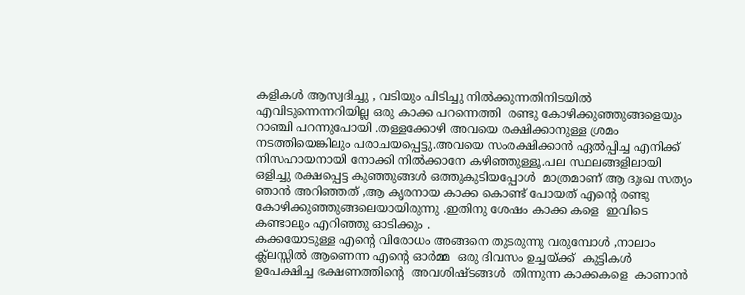കളികള്‍ ആസ്വദിച്ചു , വടിയും പിടിച്ചു നില്‍ക്കുന്നതിനിടയില്‍ എവിടുന്നെന്നറിയില്ല ഒരു കാക്ക പറന്നെത്തി  രണ്ടു കോഴിക്കുഞ്ഞുങ്ങളെയും റാഞ്ചി പറന്നുപോയി .തള്ളക്കോഴി അവയെ രക്ഷിക്കാനുള്ള ശ്രമം നടത്തിയെങ്കിലും പരാചയപ്പെട്ടു.അവയെ സംരക്ഷിക്കാന്‍ ഏല്‍പ്പിച്ച എനിക്ക് നിസഹായനായി നോക്കി നില്‍ക്കാനേ കഴിഞ്ഞുള്ളൂ.പല സ്ഥലങ്ങളിലായി ഒളിച്ചു രക്ഷപ്പെട്ട കുഞ്ഞുങ്ങള്‍ ഒത്തുകുടിയപ്പോള്‍  മാത്രമാണ് ആ ദുഃഖ സത്യം ഞാന്‍ അറിഞ്ഞത് ,ആ കൃരനായ കാക്ക കൊണ്ട് പോയത് എന്റെ രണ്ടു കോഴിക്കുഞ്ഞുങ്ങലെയായിരുന്നു .ഇതിനു ശേഷം കാക്ക കളെ  ഇവിടെ കണ്ടാലും എറിഞ്ഞു ഓടിക്കും .
കക്കയോടുള്ള എന്റെ വിരോധം അങ്ങനെ തുടരുന്നു വരുമ്പോള്‍ ,നാലാം ക്ല്ലസ്സില്‍ ആണെന്ന എന്റെ ഓര്‍മ്മ  ഒരു ദിവസം ഉച്ചയ്ക്ക്  കുട്ടികള്‍ ഉപേക്ഷിച്ച ഭക്ഷണത്തിന്റെ  അവശിഷ്ടങ്ങള്‍  തിന്നുന്ന കാക്കകളെ  കാണാന്‍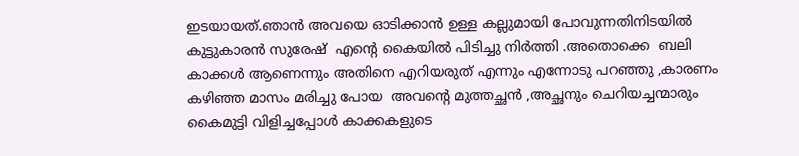ഇടയായത്.ഞാന്‍ അവയെ ഓടിക്കാന്‍ ഉള്ള കല്ലുമായി പോവുന്നതിനിടയില്‍  കുട്ടുകാരന്‍ സുരേഷ്  എന്റെ കൈയില്‍ പിടിച്ചു നിര്‍ത്തി .അതൊക്കെ  ബലി കാക്കള്‍ ആണെന്നും അതിനെ എറിയരുത് എന്നും എന്നോടു പറഞ്ഞു ,കാരണം കഴിഞ്ഞ മാസം മരിച്ചു പോയ  അവന്റെ മുത്തച്ഛന്‍ ,അച്ഛനും ചെറിയച്ചന്മാരും കൈമുട്ടി വിളിച്ചപ്പോള്‍ കാക്കകളുടെ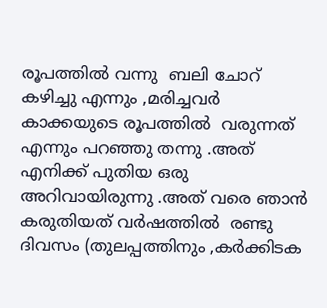രൂപത്തില്‍ വന്നു  ബലി ചോറ്  കഴിച്ചു എന്നും ,മരിച്ചവര്‍ കാക്കയുടെ രൂപത്തില്‍  വരുന്നത് എന്നും പറഞ്ഞു തന്നു .അത് എനിക്ക് പുതിയ ഒരു അറിവായിരുന്നു .അത് വരെ ഞാന്‍ കരുതിയത്‌ വര്‍ഷത്തില്‍  രണ്ടു ദിവസം (തുലപ്പത്തിനും ,കര്‍ക്കിടക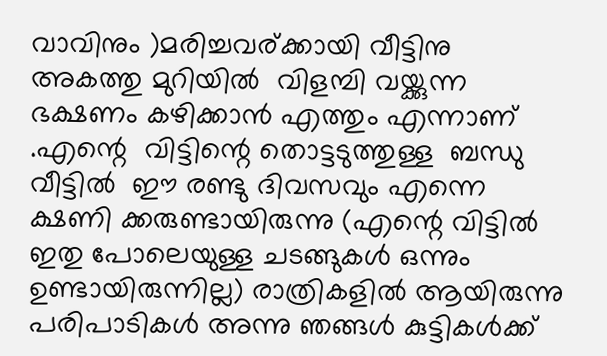വാവിനും )മരിച്ചവര്ക്കായി വീട്ടിനു അകത്തു മുറിയില്‍  വിളമ്പി വയ്ക്കുന്ന ഭക്ഷണം കഴിക്കാന്‍ എത്തും എന്നാണ് .എന്റെ  വിട്ടിന്റെ തൊട്ടടുത്തുള്ള  ബന്ധു വീട്ടില്‍  ഈ രണ്ടു ദിവസവും എന്നെ ക്ഷണി ക്കരുണ്ടായിരുന്നു (എന്റെ വിട്ടില്‍ ഇതു പോലെയുള്ള ചടങ്ങുകള്‍ ഒന്നും ഉണ്ടായിരുന്നില്ല) രാത്രികളില്‍ ആയിരുന്നു പരിപാടികള്‍ അന്നു ഞങ്ങള്‍ കുട്ടികള്‍ക്ക്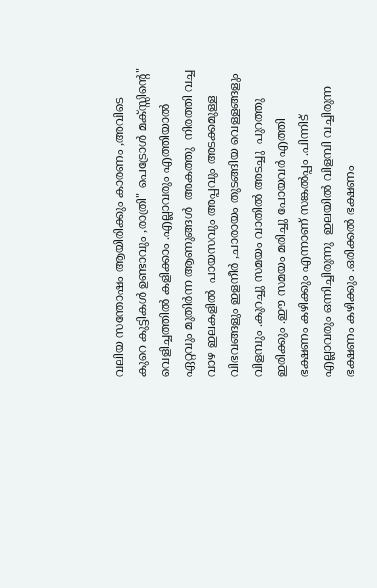വലിയ സന്തോഷം ആയിരിക്കും കാരണം ,അവിടെ കുറെ കുട്ടികള്‍ ഉണ്ടാവും ,രാത്രി" പെട്രോള്‍ മക്സ്സിന്റെ" വെളിച്ചത്തില്‍ കളിക്കാം .എല്ലാവരും എത്തിയാല്‍ ഏറ്റവും മുതിര്‍ന്ന ആണുങ്ങള്‍  അകത്തു  നിരത്തി വച്ച വാഴ ഇലകളില്‍  പായസവും അപ്പവും അടക്കമുള്ള വിഭവങ്ങളും ഇളനീര്‍ ,ചാരായം തുടങ്ങിയ വെള്ളങ്ങളും വിളമ്പും .കുറച്ചു സമയം വാതില്‍ അടച്ചു  പുറത്തു ഇരിക്കും .ഈ സമയം മരിച്ചു പോയവര്‍ എത്തി ഭക്ഷണം കഴിക്കും എന്നാണ് സങ്കല്‍പ്പം .പിന്നിട് എല്ലാവരും ഒന്നിച്ചിരുന്നു  ഇലയില്‍ വിളമ്പി വച്ചിരുന്ന ഭക്ഷണം കഴിക്കും .ഒരിക്കല്‍ ഭക്ഷണം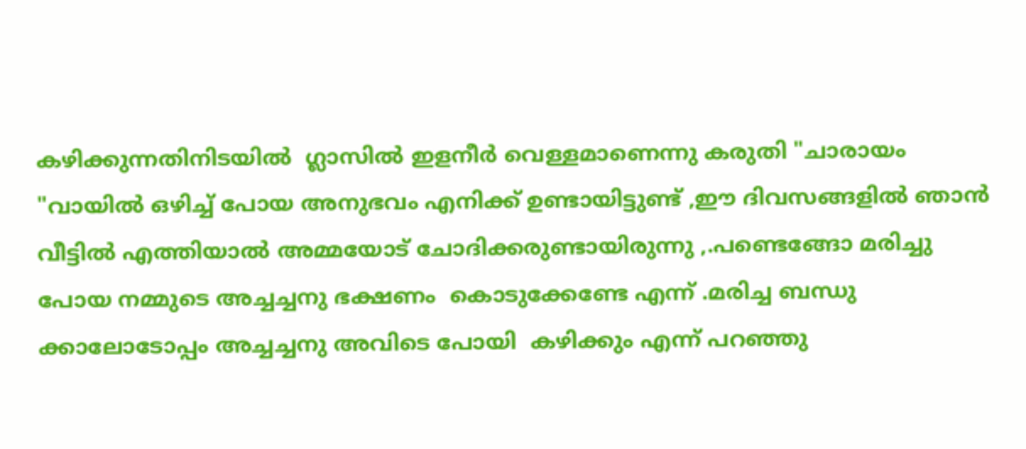കഴിക്കുന്നതിനിടയില്‍  ഗ്ലാസില്‍ ഇളനീര്‍ വെള്ളമാണെന്നു കരുതി "ചാരായം "വായില്‍ ഒഴിച്ച് പോയ അനുഭവം എനിക്ക് ഉണ്ടായിട്ടുണ്ട് ,ഈ ദിവസങ്ങളില്‍ ഞാന്‍ വീട്ടില്‍ എത്തിയാല്‍ അമ്മയോട് ചോദിക്കരുണ്ടായിരുന്നു ,.പണ്ടെങ്ങോ മരിച്ചു പോയ നമ്മുടെ അച്ചച്ചനു ഭക്ഷണം  കൊടുക്കേണ്ടേ എന്ന് .മരിച്ച ബന്ധു ക്കാലോടോപ്പം അച്ചച്ചനു അവിടെ പോയി  കഴിക്കും എന്ന് പറഞ്ഞു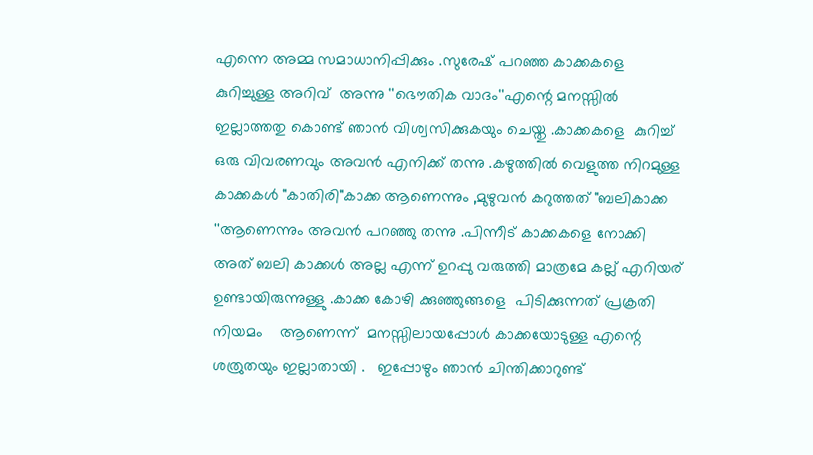എന്നെ അമ്മ സമാധാനിപ്പിക്കും .സുരേഷ് പറഞ്ഞ കാക്കകളെ കുറിച്ചുള്ള അറിവ്  അന്നു ''ഭൌതിക വാദം''എന്റെ മനസ്സില്‍ ഇല്ലാത്തതു കൊണ്ട് ഞാന്‍ വിശ്വസിക്കുകയും ചെയ്തു .കാക്കകളെ  കുറിച്ച്  ഒരു വിവരണവും അവന്‍ എനിക്ക് തന്നു .കഴുത്തില്‍ വെളുത്ത നിറമുള്ള കാക്കകള്‍ "കാതിരി"കാക്ക ആണെന്നും ,മുഴുവന്‍ കറുത്തത് "ബലികാക്ക ''ആണെന്നും അവന്‍ പറഞ്ഞു തന്നു .പിന്നീട് കാക്കകളെ നോക്കി  അത് ബലി കാക്കള്‍ അല്ല എന്ന് ഉറപ്പു വരുത്തി മാത്രമേ കല്ല്‌ എറിയര് ഉണ്ടായിരുന്നുള്ളു .കാക്ക കോഴി ക്കുഞ്ഞുങ്ങളെ  പിടിക്കുന്നത് പ്രക്രതി  നിയമം    ആണെന്ന്  മനസ്സിലായപ്പോള്‍ കാക്കയോടുള്ള എന്റെ ശത്രുതയും ഇല്ലാതായി .   ഇപ്പോഴും ഞാന്‍ ചിന്തിക്കാറുണ്ട്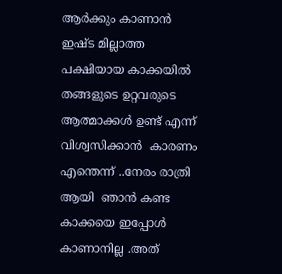ആര്‍ക്കും കാണാന്‍ ഇഷ്ട മില്ലാത്ത പക്ഷിയായ കാക്കയില്‍   തങ്ങളുടെ ഉറ്റവരുടെ ആത്മാക്കള്‍ ഉണ്ട് എന്ന് വിശ്വസിക്കാന്‍  കാരണം എന്തെന്ന് ..നേരം രാത്രി ആയി  ഞാന്‍ കണ്ട കാക്കയെ ഇപ്പോള്‍ കാണാനില്ല .അത്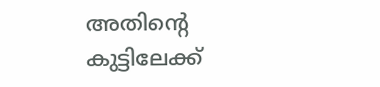അതിന്റെ കുട്ടിലേക്ക്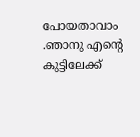പോയതാവാം .ഞാനു എന്റെ കുട്ടിലേക്ക്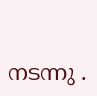നടന്നു .